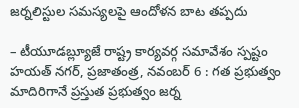జర్నలిస్టుల సమస్యలపై ఆందోళన బాట తప్పదు

– టీయూడబ్ల్యూజే రాష్ట్ర కార్యవర్గ సమావేశం స్పష్టం హయత్ నగర్, ప్రజాతంత్ర, నవంబర్ 6 : గత ప్రభుత్వం మాదిరిగానే ప్రస్తుత ప్రభుత్వం జర్న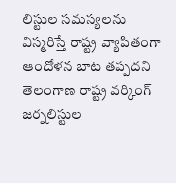లిస్టుల సమస్యలను విస్మరిస్తే రాష్ట్ర వ్యాపితంగా ఆందోళన బాట తప్పదని తెలంగాణ రాష్ట్ర వర్కింగ్ జర్నలిస్టుల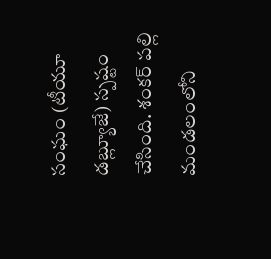సంఘం (టీయూ డబ్ల్యూజే) స్పష్టం చేసింది. శంకర్ పల్లి మండలంలోని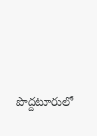పొద్దటూరులో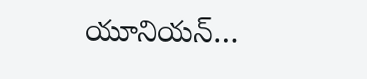యూనియన్…